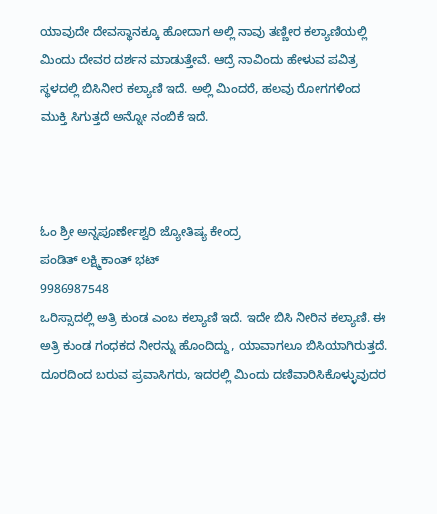ಯಾವುದೇ ದೇವಸ್ಥಾನಕ್ಕೂ ಹೋದಾಗ ಅಲ್ಲಿ ನಾವು ತಣ್ಣೀರ ಕಲ್ಯಾಣಿಯಲ್ಲಿ ಮಿಂದು ದೇವರ ದರ್ಶನ ಮಾಡುತ್ತೇವೆ. ಆದ್ರೆ ನಾವಿಂದು ಹೇಳುವ ಪವಿತ್ರ ಸ್ಥಳದಲ್ಲಿ ಬಿಸಿನೀರ ಕಲ್ಯಾಣಿ ಇದೆ. ಅಲ್ಲಿ ಮಿಂದರೆ, ಹಲವು ರೋಗಗಳಿಂದ ಮುಕ್ತಿ ಸಿಗುತ್ತದೆ ಅನ್ನೋ ನಂಬಿಕೆ ಇದೆ.



ಓಂ ಶ್ರೀ ಅನ್ನಪೂರ್ಣೇಶ್ವರಿ ಜ್ಯೋತಿಷ್ಯ ಕೇಂದ್ರ
ಪಂಡಿತ್ ಲಕ್ಷ್ಮಿಕಾಂತ್ ಭಟ್
9986987548
ಒರಿಸ್ಸಾದಲ್ಲಿ ಅತ್ರಿ ಕುಂಡ ಎಂಬ ಕಲ್ಯಾಣಿ ಇದೆ. ಇದೇ ಬಿಸಿ ನೀರಿನ ಕಲ್ಯಾಣಿ. ಈ ಅತ್ರಿ ಕುಂಡ ಗಂಧಕದ ನೀರನ್ನು ಹೊಂದಿದ್ದು, ಯಾವಾಗಲೂ ಬಿಸಿಯಾಗಿರುತ್ತದೆ. ದೂರದಿಂದ ಬರುವ ಪ್ರವಾಸಿಗರು, ಇದರಲ್ಲಿ ಮಿಂದು ದಣಿವಾರಿಸಿಕೊಳ್ಳುವುದರ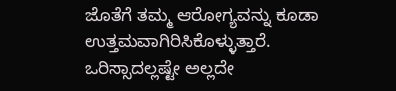ಜೊತೆಗೆ ತಮ್ಮ ಆರೋಗ್ಯವನ್ನು ಕೂಡಾ ಉತ್ತಮವಾಗಿರಿಸಿಕೊಳ್ಳುತ್ತಾರೆ.
ಒರಿಸ್ಸಾದಲ್ಲಷ್ಟೇ ಅಲ್ಲದೇ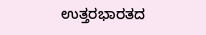ಉತ್ತರಭಾರತದ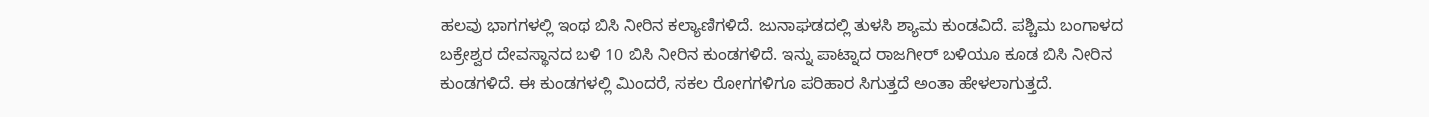ಹಲವು ಭಾಗಗಳಲ್ಲಿ ಇಂಥ ಬಿಸಿ ನೀರಿನ ಕಲ್ಯಾಣಿಗಳಿದೆ. ಜುನಾಘಡದಲ್ಲಿ ತುಳಸಿ ಶ್ಯಾಮ ಕುಂಡವಿದೆ. ಪಶ್ಚಿಮ ಬಂಗಾಳದ ಬಕ್ರೇಶ್ವರ ದೇವಸ್ಥಾನದ ಬಳಿ 10 ಬಿಸಿ ನೀರಿನ ಕುಂಡಗಳಿದೆ. ಇನ್ನು ಪಾಟ್ನಾದ ರಾಜಗೀರ್ ಬಳಿಯೂ ಕೂಡ ಬಿಸಿ ನೀರಿನ ಕುಂಡಗಳಿದೆ. ಈ ಕುಂಡಗಳಲ್ಲಿ ಮಿಂದರೆ, ಸಕಲ ರೋಗಗಳಿಗೂ ಪರಿಹಾರ ಸಿಗುತ್ತದೆ ಅಂತಾ ಹೇಳಲಾಗುತ್ತದೆ.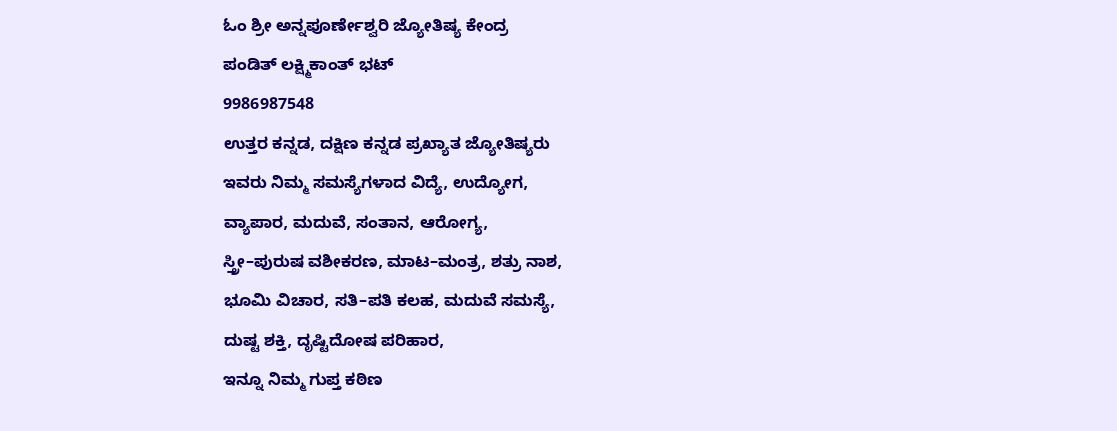ಓಂ ಶ್ರೀ ಅನ್ನಪೂರ್ಣೇಶ್ವರಿ ಜ್ಯೋತಿಷ್ಯ ಕೇಂದ್ರ
ಪಂಡಿತ್ ಲಕ್ಷ್ಮಿಕಾಂತ್ ಭಟ್
9986987548
ಉತ್ತರ ಕನ್ನಡ, ದಕ್ಷಿಣ ಕನ್ನಡ ಪ್ರಖ್ಯಾತ ಜ್ಯೋತಿಷ್ಯರು
ಇವರು ನಿಮ್ಮ ಸಮಸ್ಯೆಗಳಾದ ವಿದ್ಯೆ, ಉದ್ಯೋಗ,
ವ್ಯಾಪಾರ, ಮದುವೆ, ಸಂತಾನ, ಆರೋಗ್ಯ,
ಸ್ತ್ರೀ–ಪುರುಷ ವಶೀಕರಣ, ಮಾಟ–ಮಂತ್ರ, ಶತ್ರು ನಾಶ,
ಭೂಮಿ ವಿಚಾರ, ಸತಿ–ಪತಿ ಕಲಹ, ಮದುವೆ ಸಮಸ್ಯೆ,
ದುಷ್ಟ ಶಕ್ತಿ, ದೃಷ್ಟಿದೋಷ ಪರಿಹಾರ,
ಇನ್ನೂ ನಿಮ್ಮ ಗುಪ್ತ ಕಠಿಣ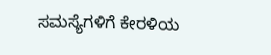ಸಮಸ್ಯೆಗಳಿಗೆ ಕೇರಳಿಯ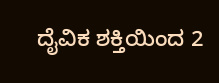ದೈವಿಕ ಶಕ್ತಿಯಿಂದ 2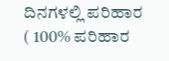ದಿನಗಳಲ್ಲಿ ಪರಿಹಾರ
( 100% ಪರಿಹಾರ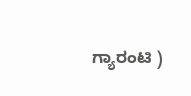ಗ್ಯಾರಂಟಿ )